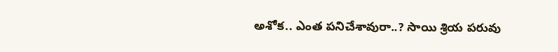అశోక.. ఎంత పనిచేశావురా..? సాయి శ్రియ పరువు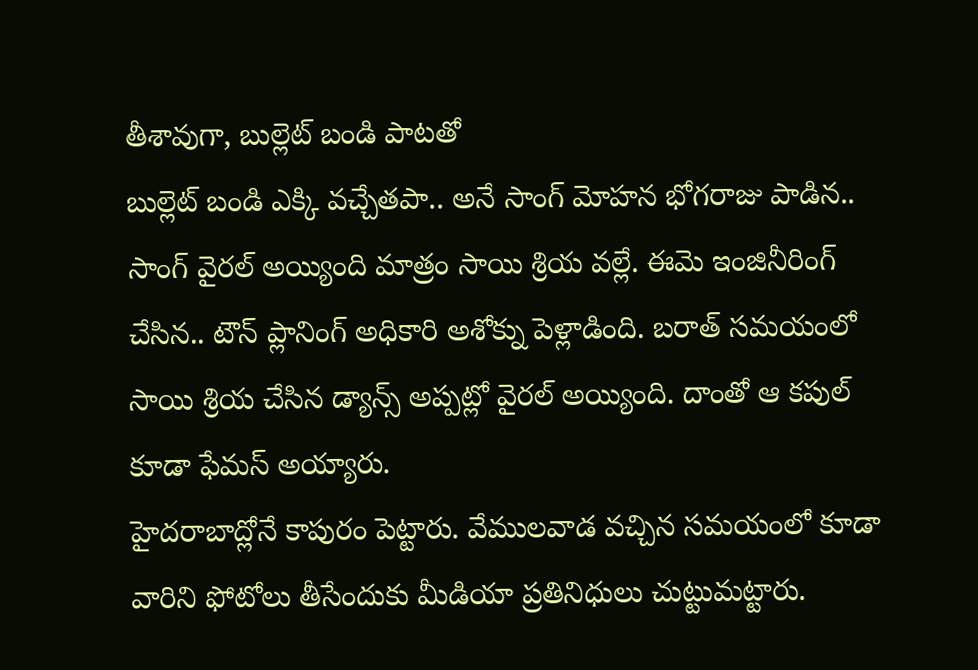తీశావుగా, బుల్లెట్ బండి పాటతో
బుల్లెట్ బండి ఎక్కి వచ్చేతపా.. అనే సాంగ్ మోహన భోగరాజు పాడిన.. సాంగ్ వైరల్ అయ్యింది మాత్రం సాయి శ్రియ వల్లే. ఈమె ఇంజినీరింగ్ చేసిన.. టౌన్ ప్లానింగ్ అధికారి అశోక్ను పెళ్లాడింది. బరాత్ సమయంలో సాయి శ్రియ చేసిన డ్యాన్స్ అప్పట్లో వైరల్ అయ్యింది. దాంతో ఆ కపుల్ కూడా ఫేమస్ అయ్యారు.
హైదరాబాద్లోనే కాపురం పెట్టారు. వేములవాడ వచ్చిన సమయంలో కూడా వారిని ఫోటోలు తీసేందుకు మీడియా ప్రతినిధులు చుట్టుమట్టారు.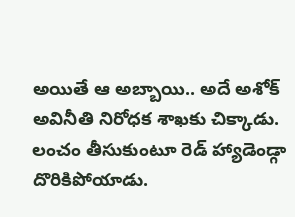అయితే ఆ అబ్బాయి.. అదే అశోక్ అవినీతి నిరోధక శాఖకు చిక్కాడు. లంచం తీసుకుంటూ రెడ్ హ్యాడెండ్గా దొరికిపోయాడు.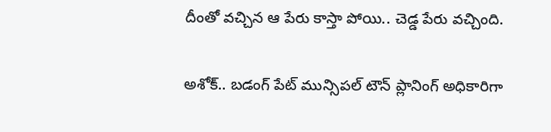దీంతో వచ్చిన ఆ పేరు కాస్తా పోయి.. చెడ్డ పేరు వచ్చింది.

అశోక్.. బడంగ్ పేట్ మున్సిపల్ టౌన్ ప్లానింగ్ అధికారిగా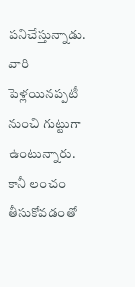పనిచేస్తున్నాడు. వారి పెళ్లయినప్పటీ నుంచి గుట్టుగా ఉంటున్నారు. కానీ లంచం తీసుకోవడంతో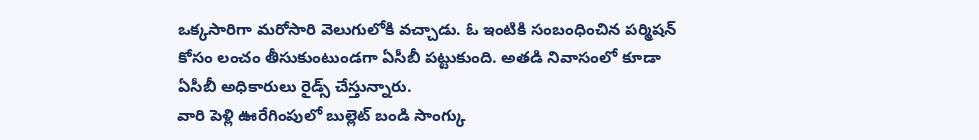ఒక్కసారిగా మరోసారి వెలుగులోకి వచ్చాడు. ఓ ఇంటికి సంబంధించిన పర్మిషన్ కోసం లంచం తీసుకుంటుండగా ఏసీబీ పట్టుకుంది. అతడి నివాసంలో కూడా ఏసీబీ అధికారులు రైడ్స్ చేస్తున్నారు.
వారి పెళ్లి ఊరేగింపులో బుల్లెట్ బండి సాంగ్కు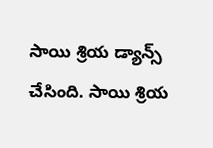సాయి శ్రియ డ్యాన్స్ చేసింది. సాయి శ్రియ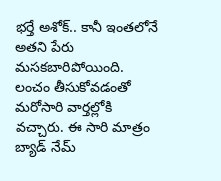భర్తే అశోక్.. కానీ ఇంతలోనే అతని పేరు మసకబారిపోయింది. లంచం తీసుకోవడంతో మరోసారి వార్తల్లోకి వచ్చారు. ఈ సారి మాత్రం బ్యాడ్ నేమ్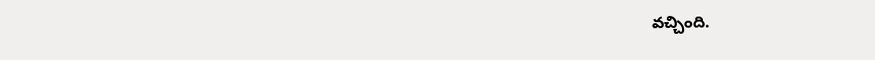వచ్చింది.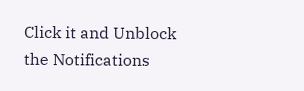Click it and Unblock the Notifications